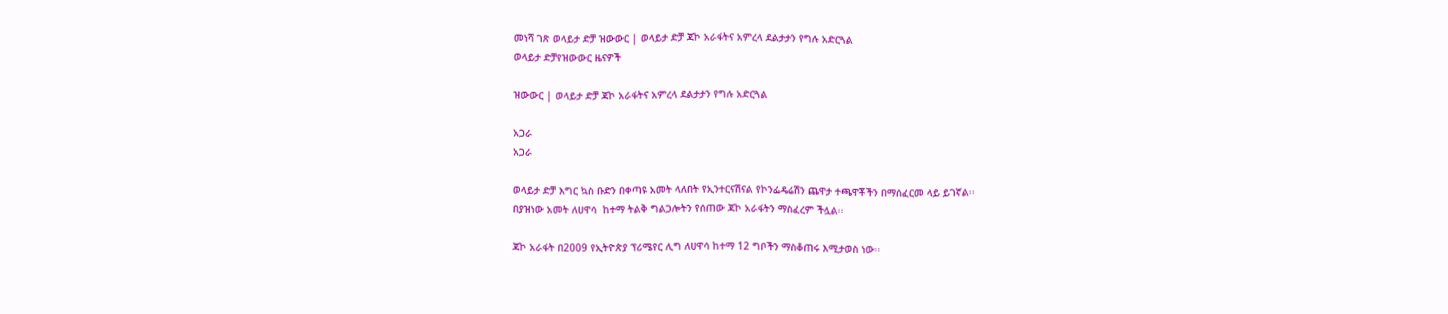መነሻ ገጽ ወላይታ ድቻ ዝውውር | ወላይታ ድቻ ጃኮ አራፋትና አምረላ ደልታታን የግሉ አድርጓል
ወላይታ ድቻየዝውውር ዜናዎች

ዝውውር | ወላይታ ድቻ ጃኮ አራፋትና አምረላ ደልታታን የግሉ አድርጓል

አጋራ
አጋራ

ወላይታ ድቻ እግር ኳስ ቡድን በቀጣዩ አመት ላለበት የኢንተርናሽናል የኮንፌዴሬሽን ጨዋታ ተጫዋቾችን በማሰፈርመ ላይ ይገኛል፡፡
በያዝነው አመት ለሀዋሳ  ከተማ ትልቅ ግልጋሎትን የሰጠው ጃኮ አራፋትን ማስፈረም ችሏል፡፡

ጃኮ አራፋት በ2009 የኢትዮጵያ ፕሪሜየር ሊግ ለሀዋሳ ከተማ 12 ግቦችን ማስቆጠሩ እሚታወስ ነው፡፡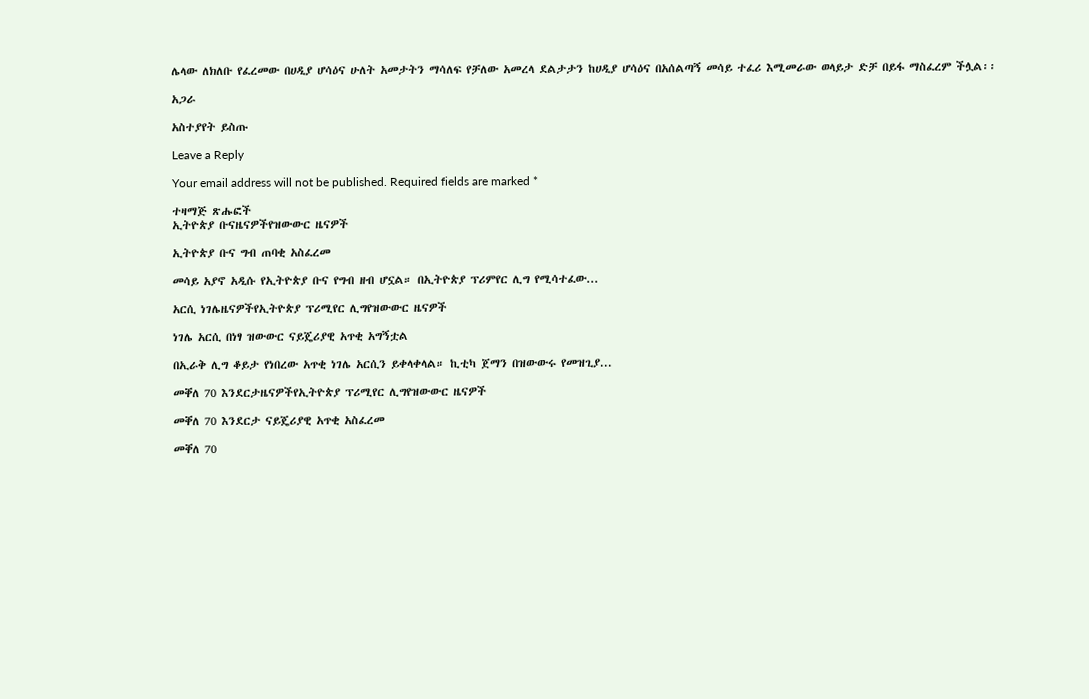ሌላው ለክለቡ የፈረመው በሀዲያ ሆሳዕና ሁለት አመታትን ማሳለፍ የቻለው አመረላ ደልታታን ከሀዲያ ሆሳዕና በአሰልጣኝ መሳይ ተፈሪ እሚመራው ወላይታ ድቻ በይፋ ማስፈረም ችሏል፡፡

አጋራ

አስተያየት ይስጡ

Leave a Reply

Your email address will not be published. Required fields are marked *

ተዛማጅ ጽሑፎች
ኢትዮጵያ ቡናዜናዎችየዝውውር ዜናዎች

ኢትዮጵያ ቡና ግብ ጠባቂ አስፈረመ

መሳይ አያኖ አዲሱ የኢትዮጵያ ቡና የግብ ዘብ ሆኗል። በኢትዮጵያ ፕሪምየር ሊግ የሚሳተፈው...

አርሲ ነገሌዜናዎችየኢትዮጵያ ፕሪሚየር ሊግየዝውውር ዜናዎች

ነገሌ አርሲ በነፃ ዝውውር ናይጄሪያዊ አጥቂ አግኝቷል

በኢራቅ ሊግ ቆይታ የነበረው አጥቂ ነገሌ አርሲን ይቀላቀላል። ኪቲካ ጀማን በዝውውሩ የመዝጊያ...

መቐለ 70 እንደርታዜናዎችየኢትዮጵያ ፕሪሚየር ሊግየዝውውር ዜናዎች

መቐለ 70 እንደርታ ናይጄሪያዊ አጥቂ አስፈረመ

መቐለ 70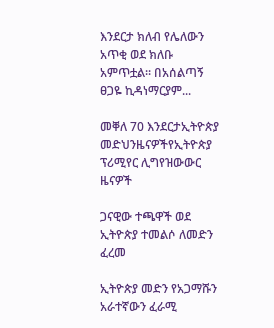እንደርታ ክለብ የሌለውን አጥቂ ወደ ክለቡ አምጥቷል። በአሰልጣኝ ፀጋዬ ኪዳነማርያም...

መቐለ 70 እንደርታኢትዮጵያ መድህንዜናዎችየኢትዮጵያ ፕሪሚየር ሊግየዝውውር ዜናዎች

ጋናዊው ተጫዋች ወደ ኢትዮጵያ ተመልሶ ለመድን ፈረመ

ኢትዮጵያ መድን የአጋማሹን አራተኛውን ፈራሚ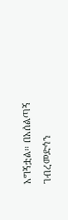አግኝቷል። በአሰልጣኝ ገብረመድኅን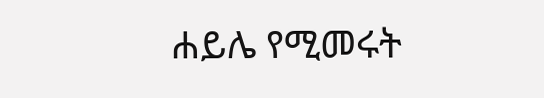ሐይሌ የሚመሩት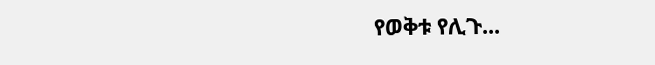የወቅቱ የሊጉ...